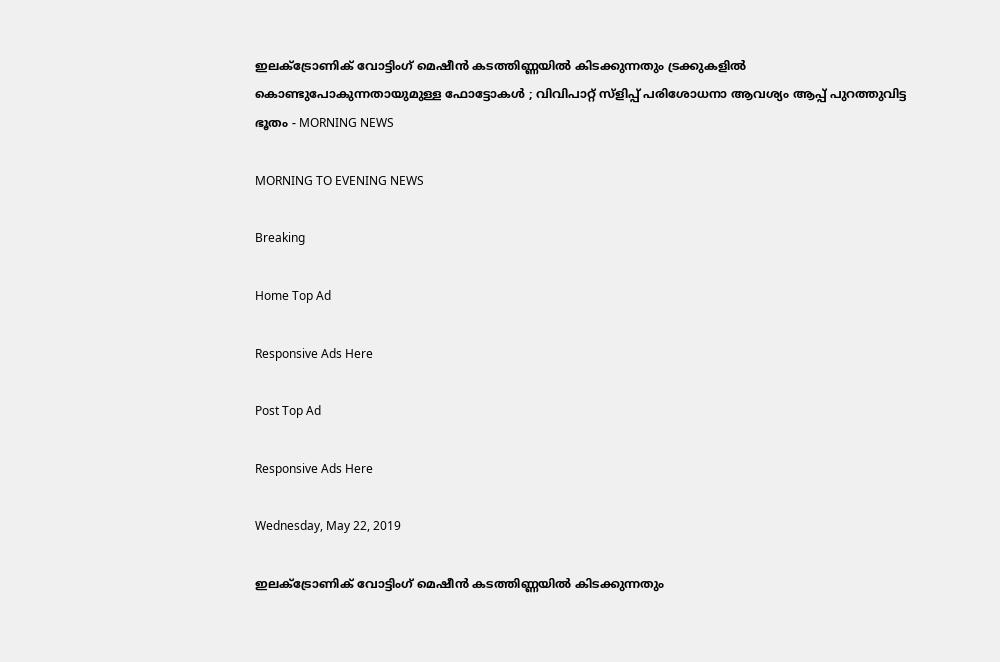ഇലക്‌ട്രോണിക് വോട്ടിംഗ് മെഷീന്‍ കടത്തിണ്ണയില്‍ കിടക്കുന്നതും ട്രക്കുകളില്‍ കൊണ്ടുപോകുന്നതായുമുള്ള ഫോട്ടോകള്‍ ; വിവിപാറ്റ് സ്‌ളിപ്പ് പരിശോധനാ ആവശ്യം ആപ്പ് പുറത്തുവിട്ട ഭൂതം - MORNING NEWS

MORNING TO EVENING NEWS

Breaking

Home Top Ad

Responsive Ads Here

Post Top Ad

Responsive Ads Here

Wednesday, May 22, 2019

ഇലക്‌ട്രോണിക് വോട്ടിംഗ് മെഷീന്‍ കടത്തിണ്ണയില്‍ കിടക്കുന്നതും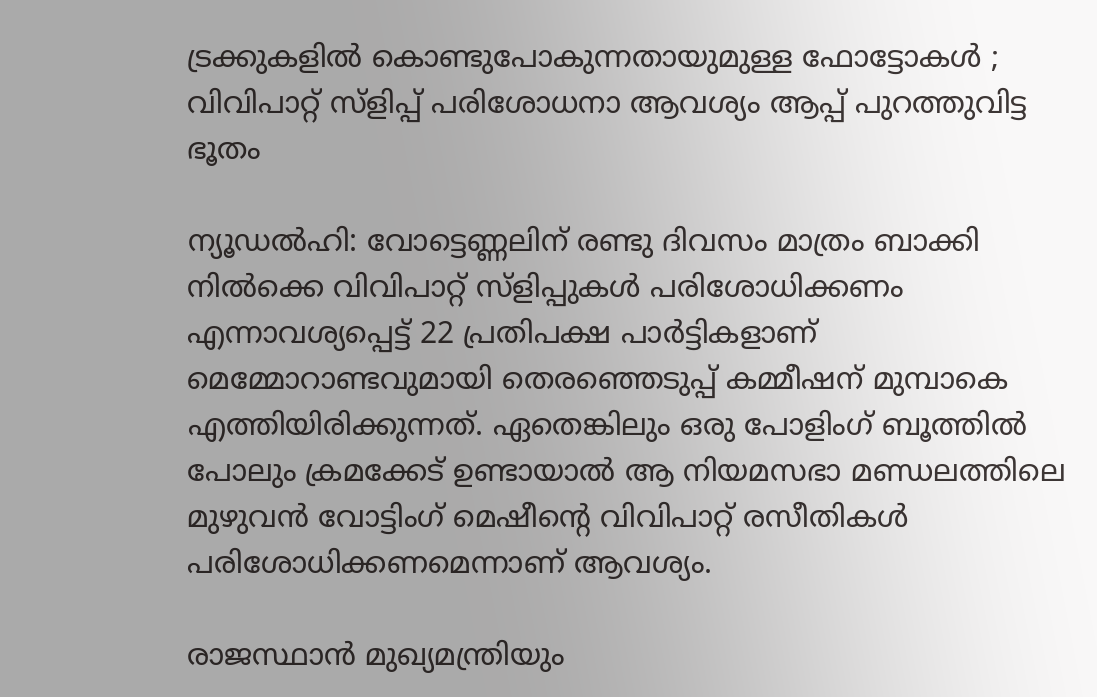ട്രക്കുകളില്‍ കൊണ്ടുപോകുന്നതായുമുള്ള ഫോട്ടോകള്‍ ; വിവിപാറ്റ് സ്‌ളിപ്പ് പരിശോധനാ ആവശ്യം ആപ്പ് പുറത്തുവിട്ട ഭൂതം

ന്യൂഡല്‍ഹി: വോട്ടെണ്ണലിന് രണ്ടു ദിവസം മാത്രം ബാക്കി നില്‍ക്കെ വിവിപാറ്റ് സ്‌ളിപ്പുകള്‍ പരിശോധിക്കണം എന്നാവശ്യപ്പെട്ട് 22 പ്രതിപക്ഷ പാര്‍ട്ടികളാണ് മെമ്മോറാണ്ടവുമായി തെരഞ്ഞെടുപ്പ് കമ്മീഷന് മുമ്പാകെ എത്തിയിരിക്കുന്നത്. ഏതെങ്കിലും ഒരു പോളിംഗ് ബൂത്തില്‍ പോലും ക്രമക്കേട് ഉണ്ടായാല്‍ ആ നിയമസഭാ മണ്ഡലത്തിലെ മുഴുവന്‍ വോട്ടിംഗ് മെഷീന്റെ വിവിപാറ്റ് രസീതികള്‍ പരിശോധിക്കണമെന്നാണ് ആവശ്യം.

രാജസ്ഥാന്‍ മുഖ്യമന്ത്രിയും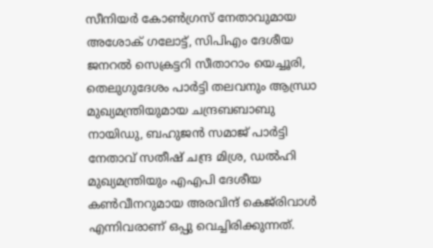സീനിയര്‍ കോണ്‍ഗ്രസ് നേതാവുമായ അശോക് ഗലോട്ട്, സിപിഎം ദേശീയ ജനറല്‍ സെക്രട്ടറി സീതാറാം യെച്ചൂരി, തെലുഗുദേശം പാര്‍ട്ടി തലവനും ആന്ധ്രാ മുഖ്യമന്ത്രിയുമായ ചന്ദ്രബബാബു നായിഡു, ബഹുജന്‍ സമാജ് പാര്‍ട്ടി നേതാവ് സതീഷ് ചന്ദ്ര മിശ്ര, ഡല്‍ഹി മുഖ്യമന്ത്രിയും എഎപി ദേശീയ കണ്‍വീനറുമായ അരവിന്ദ് കെജ്‌രിവാള്‍ എന്നിവരാണ് ഒപ്പു വെച്ചിരിക്കുന്നത്.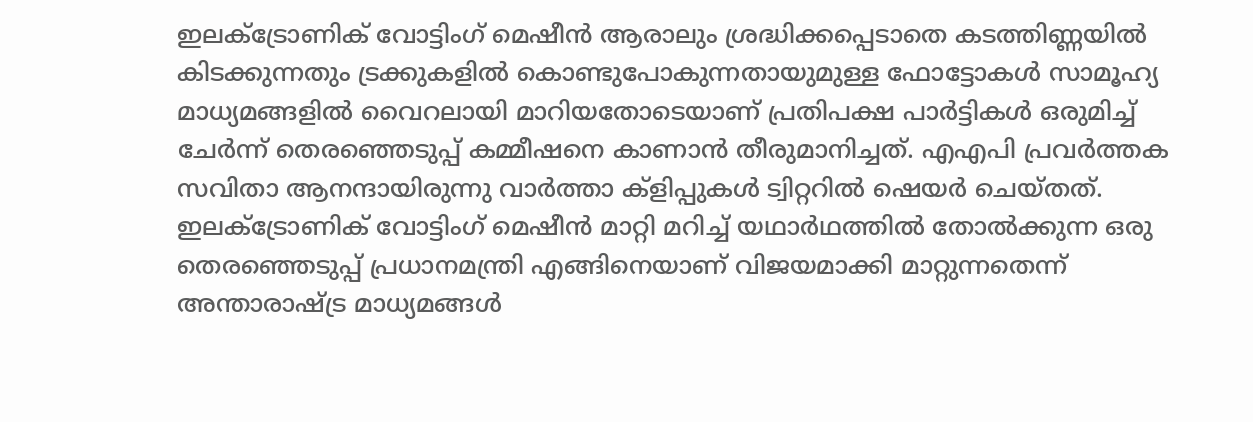ഇലക്‌ട്രോണിക് വോട്ടിംഗ് മെഷീന്‍ ആരാലും ശ്രദ്ധിക്കപ്പെടാതെ കടത്തിണ്ണയില്‍ കിടക്കുന്നതും ട്രക്കുകളില്‍ കൊണ്ടുപോകുന്നതായുമുള്ള ഫോട്ടോകള്‍ സാമൂഹ്യ മാധ്യമങ്ങളില്‍ വൈറലായി മാറിയതോടെയാണ് പ്രതിപക്ഷ പാര്‍ട്ടികള്‍ ഒരുമിച്ച് ചേര്‍ന്ന് തെരഞ്ഞെടുപ്പ് കമ്മീഷനെ കാണാന്‍ തീരുമാനിച്ചത്. എഎപി പ്രവര്‍ത്തക സവിതാ ആനന്ദായിരുന്നു വാര്‍ത്താ ക്‌ളിപ്പുകള്‍ ട്വിറ്ററില്‍ ഷെയര്‍ ചെയ്തത്. ഇലക്‌ട്രോണിക് വോട്ടിംഗ് മെഷീന്‍ മാറ്റി മറിച്ച് യഥാര്‍ഥത്തില്‍ തോല്‍ക്കുന്ന ഒരു തെരഞ്ഞെടുപ്പ് പ്രധാനമന്ത്രി എങ്ങിനെയാണ് വിജയമാക്കി മാറ്റുന്നതെന്ന് അന്താരാഷ്ട്ര മാധ്യമങ്ങള്‍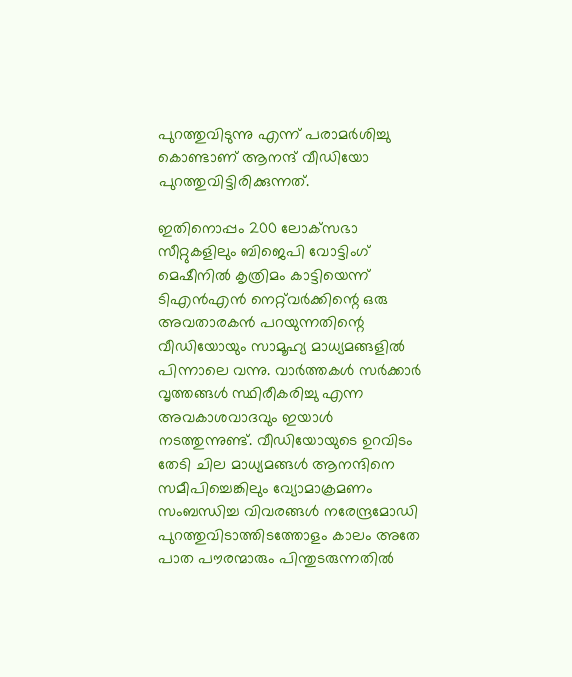പുറത്തുവിടുന്നു എന്ന് പരാമര്‍ശിച്ചു കൊണ്ടാണ് ആനന്ദ് വീഡിയോ പുറത്തുവിട്ടിരിക്കുന്നത്.

ഇതിനൊപ്പം 200 ലോക്‌സഭാ സീറ്റുകളിലും ബിജെപി വോട്ടിംഗ് മെഷീനില്‍ കൃത്രിമം കാട്ടിയെന്ന് ടിഎന്‍എന്‍ നെറ്റ്‌വര്‍ക്കിന്റെ ഒരു അവതാരകന്‍ പറയുന്നതിന്റെ വീഡിയോയും സാമൂഹ്യ മാധ്യമങ്ങളില്‍ പിന്നാലെ വന്നു. വാര്‍ത്തകള്‍ സര്‍ക്കാര്‍ വൃത്തങ്ങള്‍ സ്ഥിരീകരിച്ചു എന്ന അവകാശവാദവും ഇയാള്‍ നടത്തുന്നുണ്ട്. വീഡിയോയുടെ ഉറവിടം തേടി ചില മാധ്യമങ്ങള്‍ ആനന്ദിനെ സമീപിച്ചെങ്കിലും വ്യോമാക്രമണം സംബന്ധിച്ച വിവരങ്ങള്‍ നരേന്ദ്രമോഡി പുറത്തുവിടാത്തിടത്തോളം കാലം അതേ പാത പൗരന്മാരും പിന്തുടരുന്നതില്‍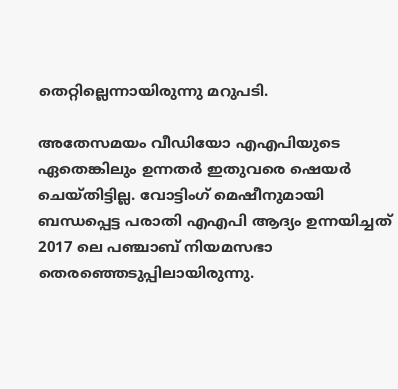തെറ്റില്ലെന്നായിരുന്നു മറുപടി.

അതേസമയം വീഡിയോ എഎപിയുടെ ഏതെങ്കിലും ഉന്നതര്‍ ഇതുവരെ ഷെയര്‍ ചെയ്തിട്ടില്ല. വോട്ടിംഗ് മെഷീനുമായി ബന്ധപ്പെട്ട പരാതി എഎപി ആദ്യം ഉന്നയിച്ചത് 2017 ലെ പഞ്ചാബ് നിയമസഭാ തെരഞ്ഞെടുപ്പിലായിരുന്നു.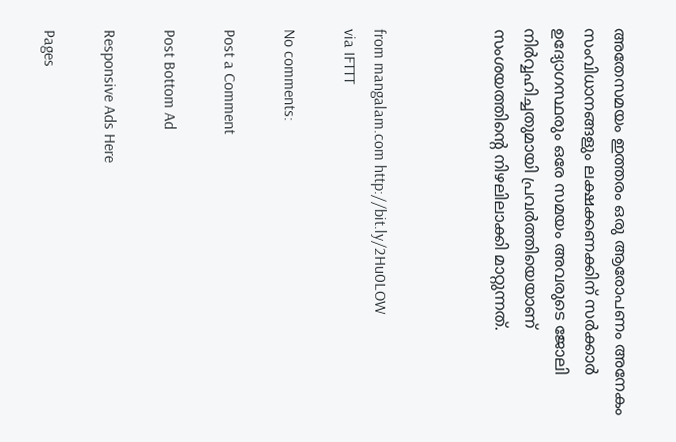അതേസമയം ഇത്തരം ഒരു ആരോപണം അനേകം സംവിധാനങ്ങളും ലക്ഷക്കണക്കിന് സര്‍ക്കാര്‍ ഉദ്യോഗസ്ഥരും ഒരേ സമയം അവരുടെ ജോലി നിര്‍വ്വഹിച്ചതുമായി പ്രവര്‍ത്തിയെയാണ് സംശയത്തിന്റെ നിഴലിലാക്കി മാറ്റുന്നത്.



from mangalam.com http://bit.ly/2Hu0LOW
via IFTTT

No comments:

Post a Comment

Post Bottom Ad

Responsive Ads Here

Pages